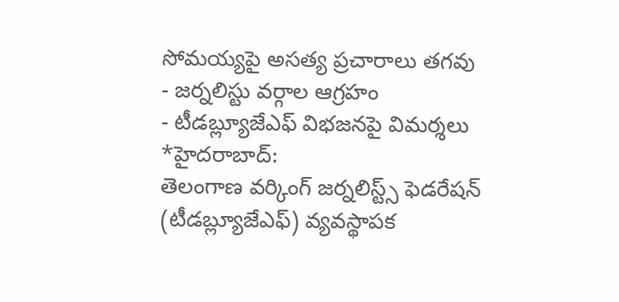సోమయ్యపై అసత్య ప్రచారాలు తగవు
- జర్నలిస్టు వర్గాల ఆగ్రహం
- టీడబ్ల్యూజేఎఫ్ విభజనపై విమర్శలు
*హైదరాబాద్:
తెలంగాణ వర్కింగ్ జర్నలిస్ట్స్ ఫెడరేషన్ (టీడబ్ల్యూజేఎఫ్) వ్యవస్థాపక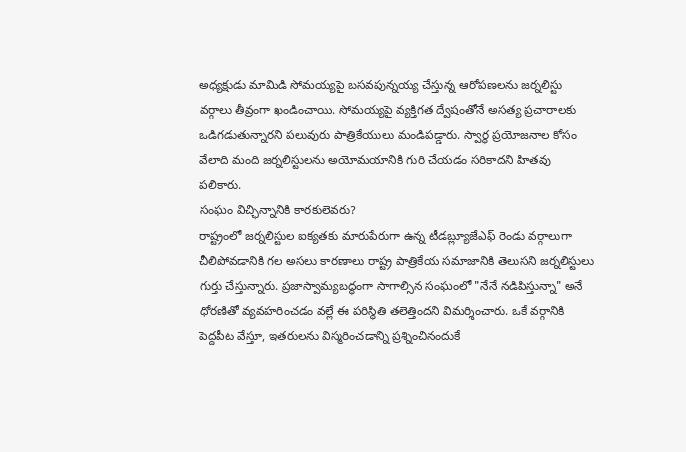అధ్యక్షుడు మామిడి సోమయ్యపై బసవపున్నయ్య చేస్తున్న ఆరోపణలను జర్నలిస్టు వర్గాలు తీవ్రంగా ఖండించాయి. సోమయ్యపై వ్యక్తిగత ద్వేషంతోనే అసత్య ప్రచారాలకు ఒడిగడుతున్నారని పలువురు పాత్రికేయులు మండిపడ్డారు. స్వార్థ ప్రయోజనాల కోసం వేలాది మంది జర్నలిస్టులను అయోమయానికి గురి చేయడం సరికాదని హితవు పలికారు.
సంఘం విచ్ఛిన్నానికి కారకులెవరు?
రాష్ట్రంలో జర్నలిస్టుల ఐక్యతకు మారుపేరుగా ఉన్న టీడబ్ల్యూజేఎఫ్ రెండు వర్గాలుగా చీలిపోవడానికి గల అసలు కారణాలు రాష్ట్ర పాత్రికేయ సమాజానికి తెలుసని జర్నలిస్టులు గుర్తు చేస్తున్నారు. ప్రజాస్వామ్యబద్ధంగా సాగాల్సిన సంఘంలో "నేనే నడిపిస్తున్నా" అనే ధోరణితో వ్యవహరించడం వల్లే ఈ పరిస్థితి తలెత్తిందని విమర్శించారు. ఒకే వర్గానికి పెద్దపీట వేస్తూ, ఇతరులను విస్మరించడాన్ని ప్రశ్నించినందుకే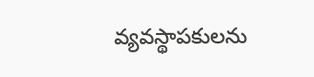వ్యవస్థాపకులను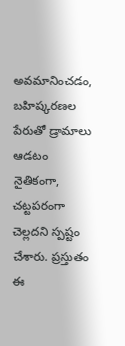అవమానించడం, బహిష్కరణల పేరుతో డ్రామాలు ఆడటం నైతికంగా, చట్టపరంగా చెల్లదని స్పష్టం చేశారు. ప్రస్తుతం ఈ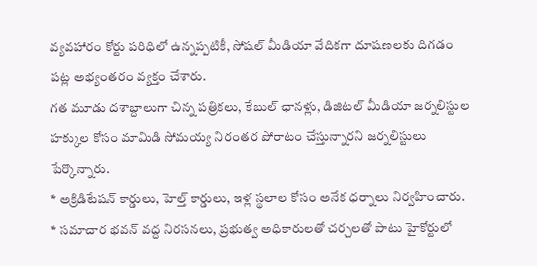వ్యవహారం కోర్టు పరిధిలో ఉన్నప్పటికీ, సోషల్ మీడియా వేదికగా దూషణలకు దిగడం పట్ల అభ్యంతరం వ్యక్తం చేశారు.
గత మూడు దశాబ్దాలుగా చిన్న పత్రికలు, కేబుల్ ఛానళ్లు, డిజిటల్ మీడియా జర్నలిస్టుల హక్కుల కోసం మామిడి సోమయ్య నిరంతర పోరాటం చేస్తున్నారని జర్నలిస్టులు పేర్కొన్నారు.
* అక్రిడిటేషన్ కార్డులు, హెల్త్ కార్డులు, ఇళ్ల స్థలాల కోసం అనేక ధర్నాలు నిర్వహించారు.
* సమాచార భవన్ వద్ద నిరసనలు, ప్రభుత్వ అధికారులతో చర్చలతో పాటు హైకోర్టులో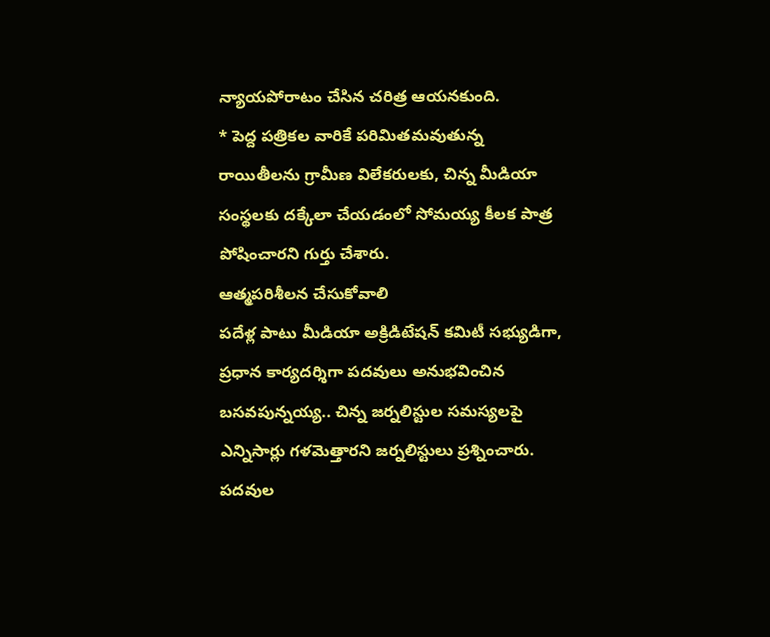న్యాయపోరాటం చేసిన చరిత్ర ఆయనకుంది.
* పెద్ద పత్రికల వారికే పరిమితమవుతున్న రాయితీలను గ్రామీణ విలేకరులకు, చిన్న మీడియా సంస్థలకు దక్కేలా చేయడంలో సోమయ్య కీలక పాత్ర పోషించారని గుర్తు చేశారు.
ఆత్మపరిశీలన చేసుకోవాలి
పదేళ్ల పాటు మీడియా అక్రిడిటేషన్ కమిటీ సభ్యుడిగా, ప్రధాన కార్యదర్శిగా పదవులు అనుభవించిన బసవపున్నయ్య.. చిన్న జర్నలిస్టుల సమస్యలపై ఎన్నిసార్లు గళమెత్తారని జర్నలిస్టులు ప్రశ్నించారు. పదవుల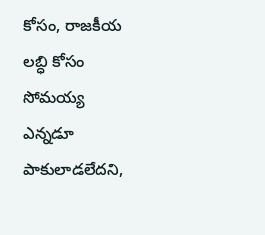కోసం, రాజకీయ లబ్ధి కోసం సోమయ్య ఎన్నడూ పాకులాడలేదని,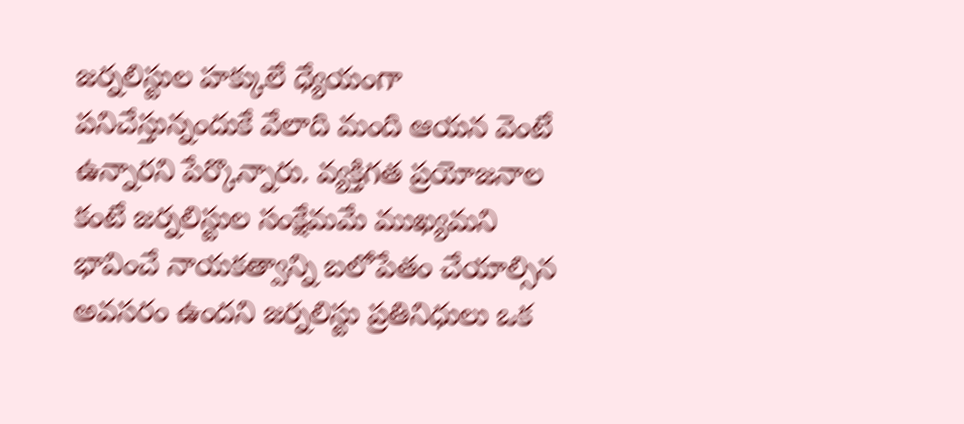జర్నలిస్టుల హక్కులే ధ్యేయంగా పనిచేస్తున్నందుకే వేలాది మంది ఆయన వెంటే ఉన్నారని పేర్కొన్నారు. వ్యక్తిగత ప్రయోజనాల కంటే జర్నలిస్టుల సంక్షేమమే ముఖ్యమని భావించే నాయకత్వాన్ని బలోపేతం చేయాల్సిన అవసరం ఉందని జర్నలిస్టు ప్రతినిధులు ఒక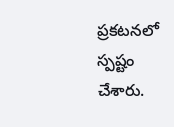ప్రకటనలో స్పష్టం చేశారు.